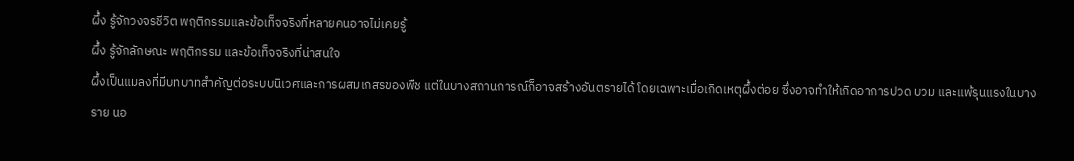ผึ้ง รู้จักวงจรชีวิต พฤติกรรมและข้อเท็จจริงที่หลายคนอาจไม่เคยรู้
ผึ้ง รู้จักลักษณะ พฤติกรรม และข้อเท็จจริงที่น่าสนใจ
ผึ้งเป็นแมลงที่มีบทบาทสำคัญต่อระบบนิเวศและการผสมเกสรของพืช แต่ในบางสถานการณ์ก็อาจสร้างอันตรายได้ โดยเฉพาะเมื่อเกิดเหตุผึ้งต่อย ซึ่งอาจทำให้เกิดอาการปวด บวม และแพ้รุนแรงในบางราย นอ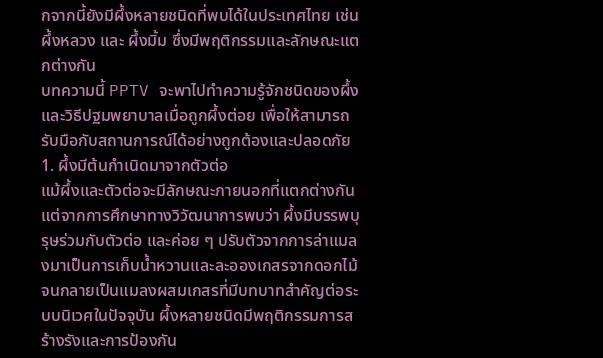กจากนี้ยังมีผึ้งหลายชนิดที่พบได้ในประเทศไทย เช่น ผึ้งหลวง และ ผึ้งมิ้ม ซึ่งมีพฤติกรรมและลักษณะแตกต่างกัน
บทความนี้ PPTV จะพาไปทำความรู้จักชนิดของผึ้งและวิธีปฐมพยาบาลเมื่อถูกผึ้งต่อย เพื่อให้สามารถรับมือกับสถานการณ์ได้อย่างถูกต้องและปลอดภัย
1. ผึ้งมีต้นกำเนิดมาจากตัวต่อ
แม้ผึ้งและตัวต่อจะมีลักษณะภายนอกที่แตกต่างกัน แต่จากการศึกษาทางวิวัฒนาการพบว่า ผึ้งมีบรรพบุรุษร่วมกับตัวต่อ และค่อย ๆ ปรับตัวจากการล่าแมลงมาเป็นการเก็บน้ำหวานและละอองเกสรจากดอกไม้ จนกลายเป็นแมลงผสมเกสรที่มีบทบาทสำคัญต่อระบบนิเวศในปัจจุบัน ผึ้งหลายชนิดมีพฤติกรรมการสร้างรังและการป้องกัน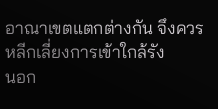อาณาเขตแตกต่างกัน จึงควรหลีกเลี่ยงการเข้าใกล้รัง
นอก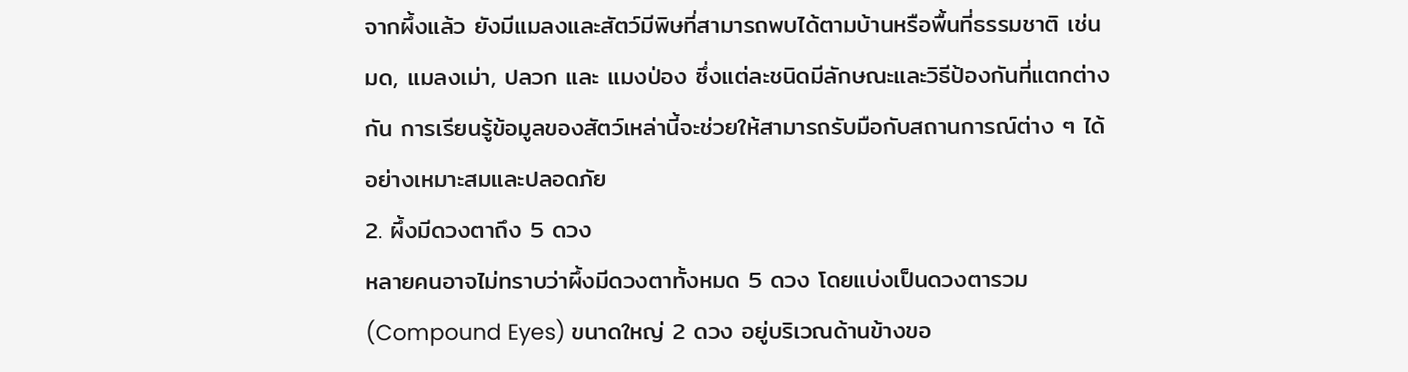จากผึ้งแล้ว ยังมีแมลงและสัตว์มีพิษที่สามารถพบได้ตามบ้านหรือพื้นที่ธรรมชาติ เช่น มด, แมลงเม่า, ปลวก และ แมงป่อง ซึ่งแต่ละชนิดมีลักษณะและวิธีป้องกันที่แตกต่างกัน การเรียนรู้ข้อมูลของสัตว์เหล่านี้จะช่วยให้สามารถรับมือกับสถานการณ์ต่าง ๆ ได้อย่างเหมาะสมและปลอดภัย
2. ผึ้งมีดวงตาถึง 5 ดวง
หลายคนอาจไม่ทราบว่าผึ้งมีดวงตาทั้งหมด 5 ดวง โดยแบ่งเป็นดวงตารวม (Compound Eyes) ขนาดใหญ่ 2 ดวง อยู่บริเวณด้านข้างขอ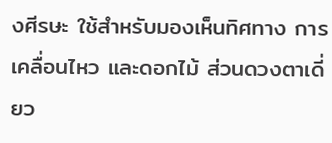งศีรษะ ใช้สำหรับมองเห็นทิศทาง การเคลื่อนไหว และดอกไม้ ส่วนดวงตาเดี่ยว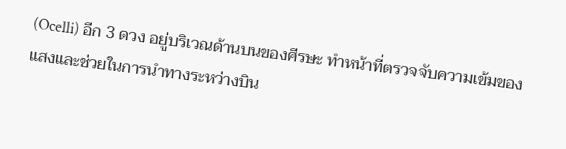(Ocelli) อีก 3 ดวง อยู่บริเวณด้านบนของศีรษะ ทำหน้าที่ตรวจจับความเข้มของแสงและช่วยในการนำทางระหว่างบิน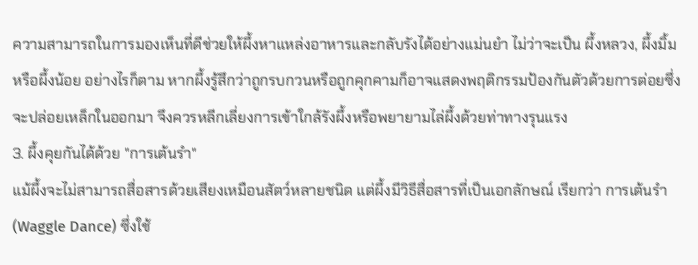ความสามารถในการมองเห็นที่ดีช่วยให้ผึ้งหาแหล่งอาหารและกลับรังได้อย่างแม่นยำ ไม่ว่าจะเป็น ผึ้งหลวง, ผึ้งมิ้ม หรือผึ้งน้อย อย่างไรก็ตาม หากผึ้งรู้สึกว่าถูกรบกวนหรือถูกคุกคามก็อาจแสดงพฤติกรรมป้องกันตัวด้วยการต่อยซึ่งจะปล่อยเหล็กในออกมา จึงควรหลีกเลี่ยงการเข้าใกล้รังผึ้งหรือพยายามไล่ผึ้งด้วยท่าทางรุนแรง
3. ผึ้งคุยกันได้ด้วย "การเต้นรำ"
แม้ผึ้งจะไม่สามารถสื่อสารด้วยเสียงเหมือนสัตว์หลายชนิด แต่ผึ้งมีวิธีสื่อสารที่เป็นเอกลักษณ์ เรียกว่า การเต้นรำ (Waggle Dance) ซึ่งใช้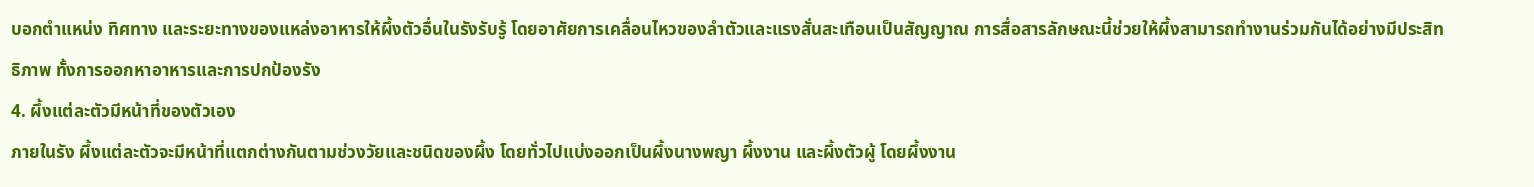บอกตำแหน่ง ทิศทาง และระยะทางของแหล่งอาหารให้ผึ้งตัวอื่นในรังรับรู้ โดยอาศัยการเคลื่อนไหวของลำตัวและแรงสั่นสะเทือนเป็นสัญญาณ การสื่อสารลักษณะนี้ช่วยให้ผึ้งสามารถทำงานร่วมกันได้อย่างมีประสิทธิภาพ ทั้งการออกหาอาหารและการปกป้องรัง
4. ผึ้งแต่ละตัวมีหน้าที่ของตัวเอง
ภายในรัง ผึ้งแต่ละตัวจะมีหน้าที่แตกต่างกันตามช่วงวัยและชนิดของผึ้ง โดยทั่วไปแบ่งออกเป็นผึ้งนางพญา ผึ้งงาน และผึ้งตัวผู้ โดยผึ้งงาน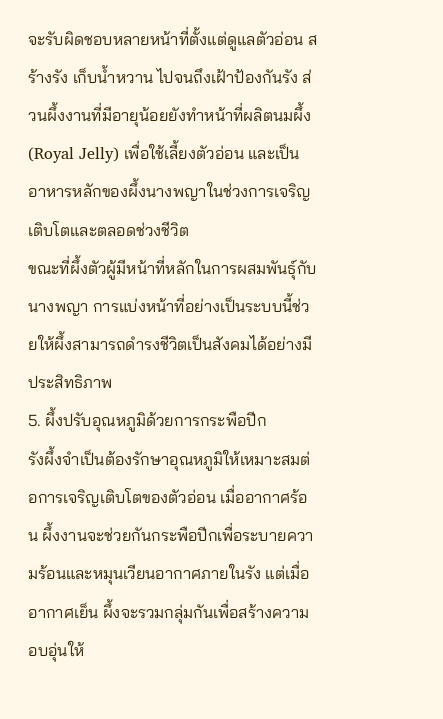จะรับผิดชอบหลายหน้าที่ตั้งแต่ดูแลตัวอ่อน สร้างรัง เก็บน้ำหวาน ไปจนถึงเฝ้าป้องกันรัง ส่วนผึ้งงานที่มีอายุน้อยยังทำหน้าที่ผลิตนมผึ้ง (Royal Jelly) เพื่อใช้เลี้ยงตัวอ่อน และเป็นอาหารหลักของผึ้งนางพญาในช่วงการเจริญเติบโตและตลอดช่วงชีวิต
ขณะที่ผึ้งตัวผู้มีหน้าที่หลักในการผสมพันธุ์กับนางพญา การแบ่งหน้าที่อย่างเป็นระบบนี้ช่วยให้ผึ้งสามารถดำรงชีวิตเป็นสังคมได้อย่างมีประสิทธิภาพ
5. ผึ้งปรับอุณหภูมิด้วยการกระพือปีก
รังผึ้งจำเป็นต้องรักษาอุณหภูมิให้เหมาะสมต่อการเจริญเติบโตของตัวอ่อน เมื่ออากาศร้อน ผึ้งงานจะช่วยกันกระพือปีกเพื่อระบายความร้อนและหมุนเวียนอากาศภายในรัง แต่เมื่ออากาศเย็น ผึ้งจะรวมกลุ่มกันเพื่อสร้างความอบอุ่นให้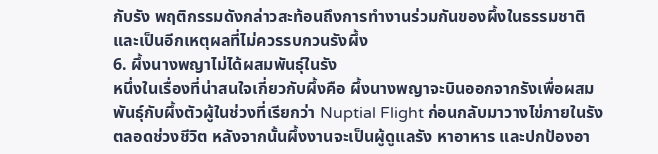กับรัง พฤติกรรมดังกล่าวสะท้อนถึงการทำงานร่วมกันของผึ้งในธรรมชาติ และเป็นอีกเหตุผลที่ไม่ควรรบกวนรังผึ้ง
6. ผึ้งนางพญาไม่ได้ผสมพันธุ์ในรัง
หนึ่งในเรื่องที่น่าสนใจเกี่ยวกับผึ้งคือ ผึ้งนางพญาจะบินออกจากรังเพื่อผสมพันธุ์กับผึ้งตัวผู้ในช่วงที่เรียกว่า Nuptial Flight ก่อนกลับมาวางไข่ภายในรังตลอดช่วงชีวิต หลังจากนั้นผึ้งงานจะเป็นผู้ดูแลรัง หาอาหาร และปกป้องอา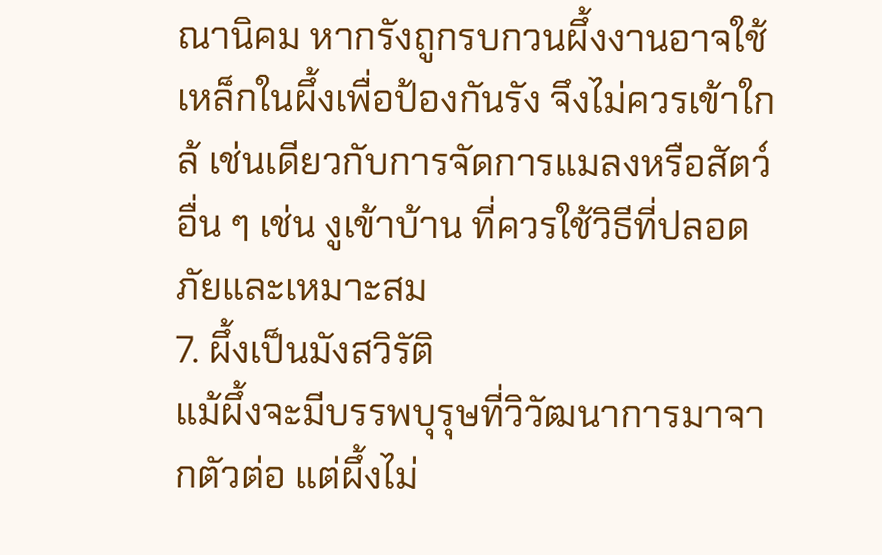ณานิคม หากรังถูกรบกวนผึ้งงานอาจใช้เหล็กในผึ้งเพื่อป้องกันรัง จึงไม่ควรเข้าใกล้ เช่นเดียวกับการจัดการแมลงหรือสัตว์อื่น ๆ เช่น งูเข้าบ้าน ที่ควรใช้วิธีที่ปลอดภัยและเหมาะสม
7. ผึ้งเป็นมังสวิรัติ
แม้ผึ้งจะมีบรรพบุรุษที่วิวัฒนาการมาจากตัวต่อ แต่ผึ้งไม่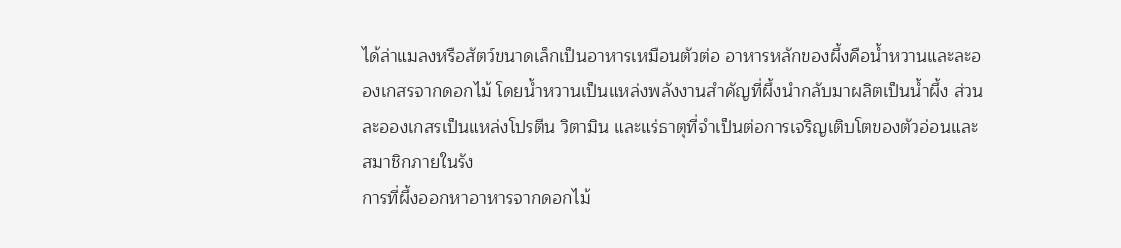ได้ล่าแมลงหรือสัตว์ขนาดเล็กเป็นอาหารเหมือนตัวต่อ อาหารหลักของผึ้งคือน้ำหวานและละอองเกสรจากดอกไม้ โดยน้ำหวานเป็นแหล่งพลังงานสำคัญที่ผึ้งนำกลับมาผลิตเป็นน้ำผึ้ง ส่วนละอองเกสรเป็นแหล่งโปรตีน วิตามิน และแร่ธาตุที่จำเป็นต่อการเจริญเติบโตของตัวอ่อนและสมาชิกภายในรัง
การที่ผึ้งออกหาอาหารจากดอกไม้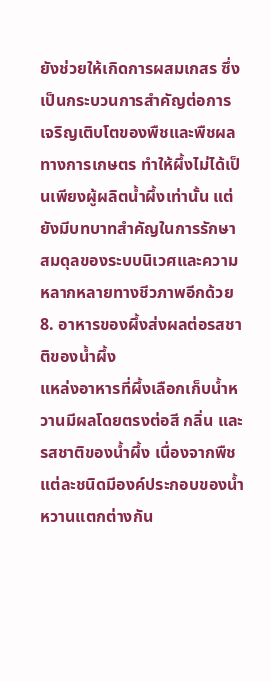ยังช่วยให้เกิดการผสมเกสร ซึ่งเป็นกระบวนการสำคัญต่อการเจริญเติบโตของพืชและพืชผลทางการเกษตร ทำให้ผึ้งไม่ได้เป็นเพียงผู้ผลิตน้ำผึ้งเท่านั้น แต่ยังมีบทบาทสำคัญในการรักษาสมดุลของระบบนิเวศและความหลากหลายทางชีวภาพอีกด้วย
8. อาหารของผึ้งส่งผลต่อรสชาติของน้ำผึ้ง
แหล่งอาหารที่ผึ้งเลือกเก็บน้ำหวานมีผลโดยตรงต่อสี กลิ่น และรสชาติของน้ำผึ้ง เนื่องจากพืชแต่ละชนิดมีองค์ประกอบของน้ำหวานแตกต่างกัน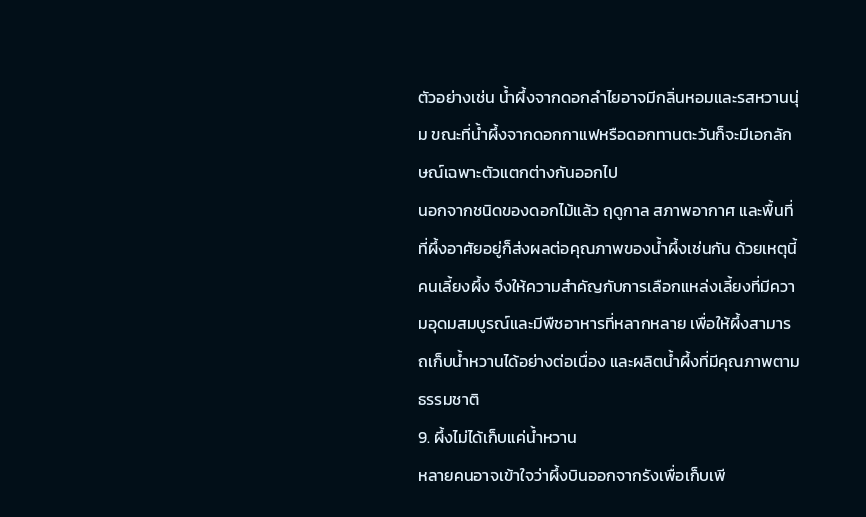ตัวอย่างเช่น น้ำผึ้งจากดอกลำไยอาจมีกลิ่นหอมและรสหวานนุ่ม ขณะที่น้ำผึ้งจากดอกกาแฟหรือดอกทานตะวันก็จะมีเอกลักษณ์เฉพาะตัวแตกต่างกันออกไป
นอกจากชนิดของดอกไม้แล้ว ฤดูกาล สภาพอากาศ และพื้นที่ที่ผึ้งอาศัยอยู่ก็ส่งผลต่อคุณภาพของน้ำผึ้งเช่นกัน ด้วยเหตุนี้คนเลี้ยงผึ้ง จึงให้ความสำคัญกับการเลือกแหล่งเลี้ยงที่มีความอุดมสมบูรณ์และมีพืชอาหารที่หลากหลาย เพื่อให้ผึ้งสามารถเก็บน้ำหวานได้อย่างต่อเนื่อง และผลิตน้ำผึ้งที่มีคุณภาพตามธรรมชาติ
9. ผึ้งไม่ได้เก็บแค่น้ำหวาน
หลายคนอาจเข้าใจว่าผึ้งบินออกจากรังเพื่อเก็บเพี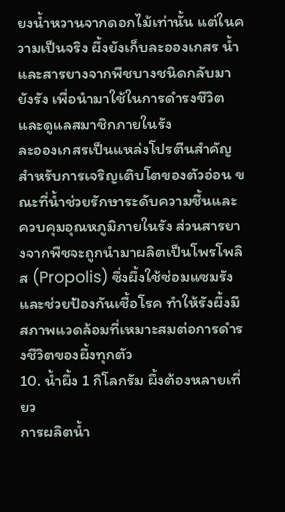ยงน้ำหวานจากดอกไม้เท่านั้น แต่ในความเป็นจริง ผึ้งยังเก็บละอองเกสร น้ำ และสารยางจากพืชบางชนิดกลับมายังรัง เพื่อนำมาใช้ในการดำรงชีวิตและดูแลสมาชิกภายในรัง
ละอองเกสรเป็นแหล่งโปรตีนสำคัญสำหรับการเจริญเติบโตของตัวอ่อน ขณะที่น้ำช่วยรักษาระดับความชื้นและควบคุมอุณหภูมิภายในรัง ส่วนสารยางจากพืชจะถูกนำมาผลิตเป็นโพรโพลิส (Propolis) ซึ่งผึ้งใช้ซ่อมแซมรังและช่วยป้องกันเชื้อโรค ทำให้รังผึ้งมีสภาพแวดล้อมที่เหมาะสมต่อการดำรงชีวิตของผึ้งทุกตัว
10. น้ำผึ้ง 1 กิโลกรัม ผึ้งต้องหลายเที่ยว
การผลิตน้ำ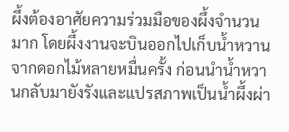ผึ้งต้องอาศัยความร่วมมือของผึ้งจำนวนมาก โดยผึ้งงานจะบินออกไปเก็บน้ำหวานจากดอกไม้หลายหมื่นครั้ง ก่อนนำน้ำหวานกลับมายังรังและแปรสภาพเป็นน้ำผึ้งผ่า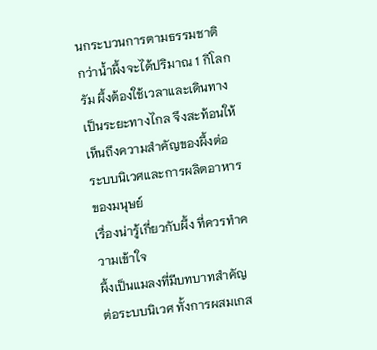นกระบวนการตามธรรมชาติ กว่าน้ำผึ้งจะได้ปริมาณ 1 กิโลกรัม ผึ้งต้องใช้เวลาและเดินทางเป็นระยะทางไกล จึงสะท้อนให้เห็นถึงความสำคัญของผึ้งต่อระบบนิเวศและการผลิตอาหารของมนุษย์
เรื่องน่ารู้เกี่ยวกับผึ้ง ที่ควรทำความเข้าใจ
ผึ้งเป็นแมลงที่มีบทบาทสำคัญต่อระบบนิเวศ ทั้งการผสมเกส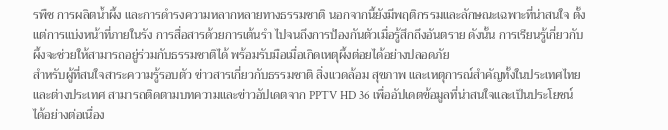รพืช การผลิตน้ำผึ้ง และการดำรงความหลากหลายทางธรรมชาติ นอกจากนี้ยังมีพฤติกรรมและลักษณะเฉพาะที่น่าสนใจ ตั้งแต่การแบ่งหน้าที่ภายในรัง การสื่อสารด้วยการเต้นรำ ไปจนถึงการป้องกันตัวเมื่อรู้สึกถึงอันตราย ดังนั้น การเรียนรู้เกี่ยวกับผึ้งจะช่วยให้สามารถอยู่ร่วมกับธรรมชาติได้ พร้อมรับมือเมื่อเกิดเหตุผึ้งต่อยได้อย่างปลอดภัย
สำหรับผู้ที่สนใจสาระความรู้รอบตัว ข่าวสารเกี่ยวกับธรรมชาติ สิ่งแวดล้อม สุขภาพ และเหตุการณ์สำคัญทั้งในประเทศไทยและต่างประเทศ สามารถติดตามบทความและข่าวอัปเดตจาก PPTV HD 36 เพื่ออัปเดตข้อมูลที่น่าสนใจและเป็นประโยชน์ได้อย่างต่อเนื่อง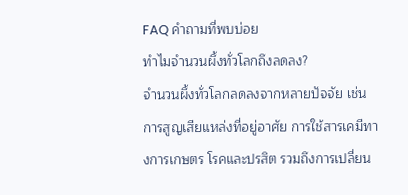FAQ คำถามที่พบบ่อย
ทำไมจำนวนผึ้งทั่วโลกถึงลดลง?
จำนวนผึ้งทั่วโลกลดลงจากหลายปัจจัย เช่น การสูญเสียแหล่งที่อยู่อาศัย การใช้สารเคมีทางการเกษตร โรคและปรสิต รวมถึงการเปลี่ยน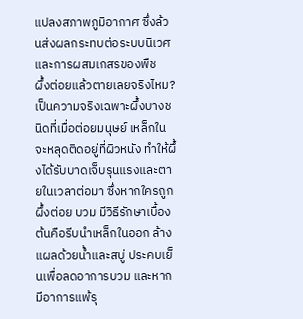แปลงสภาพภูมิอากาศ ซึ่งล้วนส่งผลกระทบต่อระบบนิเวศและการผสมเกสรของพืช
ผึ้งต่อยแล้วตายเลยจริงไหม?
เป็นความจริงเฉพาะผึ้งบางชนิดที่เมื่อต่อยมนุษย์ เหล็กในจะหลุดติดอยู่ที่ผิวหนัง ทำให้ผึ้งได้รับบาดเจ็บรุนแรงและตายในเวลาต่อมา ซึ่งหากใครถูกผึ้งต่อย บวม มีวิธีรักษาเบื้องต้นคือรีบนำเหล็กในออก ล้างแผลด้วยน้ำและสบู่ ประคบเย็นเพื่อลดอาการบวม และหากมีอาการแพ้รุ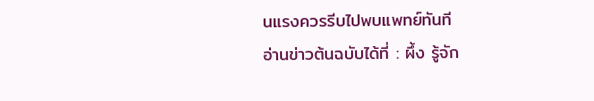นแรงควรรีบไปพบแพทย์ทันที
อ่านข่าวต้นฉบับได้ที่ : ผึ้ง รู้จัก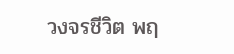วงจรชีวิต พฤ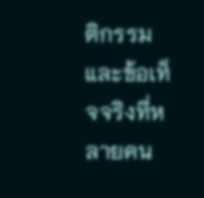ติกรรมและข้อเท็จจริงที่หลายคน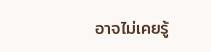อาจไม่เคยรู้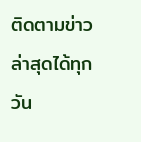ติดตามข่าวล่าสุดได้ทุกวัน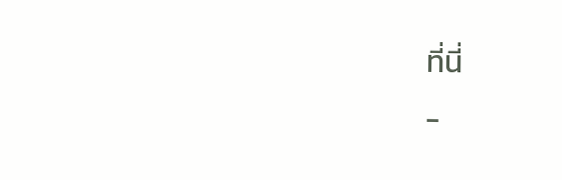ที่นี่
-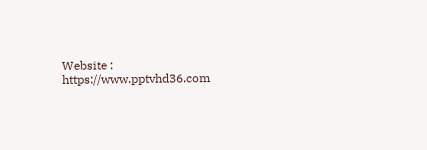Website : https://www.pptvhd36.com